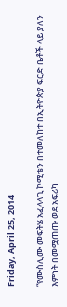Friday, April 25, 2014

“የሙስሊሙ መፍትሄ አፈላላጊ ኮሚቴን በተመለከተ በኢትዮጵያ ፍርድ ቤቶች ላይ ያለን እምነት በመሟጠጡ ወደ አፍሪካ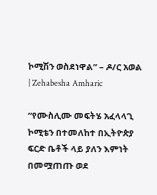ኮሚሽን ወስደነዋል” – ዶ/ር አወል | Zehabesha Amharic

“የሙስሊሙ መፍትሄ አፈላላጊ ኮሚቴን በተመለከተ በኢትዮጵያ ፍርድ ቤቶች ላይ ያለን እምነት በመሟጠጡ ወደ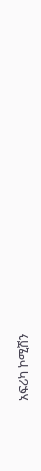አፍሪካ ኮሚሽን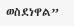ወስደነዋል”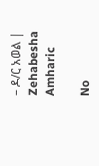– ዶ/ር አወል | Zehabesha Amharic

No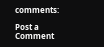comments:

Post a Comment